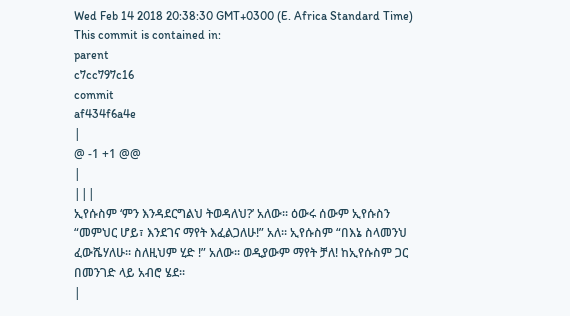Wed Feb 14 2018 20:38:30 GMT+0300 (E. Africa Standard Time)
This commit is contained in:
parent
c7cc797c16
commit
af434f6a4e
|
@ -1 +1 @@
|
|||
ኢየሱስም ‘ምን እንዳደርግልህ ትወዳለህ?’ አለው፡፡ ዕውሩ ሰውም ኢየሱስን “መምህር ሆይ፣ እንደገና ማየት እፈልጋለሁ!” አለ፡፡ ኢየሱስም “በእኔ ስላመንህ ፈውሼሃለሁ፡፡ ስለዚህም ሂድ !” አለው፡፡ ወዲያውም ማየት ቻለ! ከኢየሱስም ጋር በመንገድ ላይ አብሮ ሄደ፡፡
|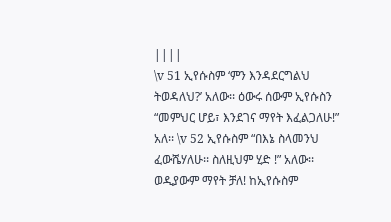||||
\v 51 ኢየሱስም ‘ምን እንዳደርግልህ ትወዳለህ?’ አለው፡፡ ዕውሩ ሰውም ኢየሱስን “መምህር ሆይ፣ እንደገና ማየት እፈልጋለሁ!” አለ፡፡ \v 52 ኢየሱስም “በእኔ ስላመንህ ፈውሼሃለሁ፡፡ ስለዚህም ሂድ !” አለው፡፡ ወዲያውም ማየት ቻለ! ከኢየሱስም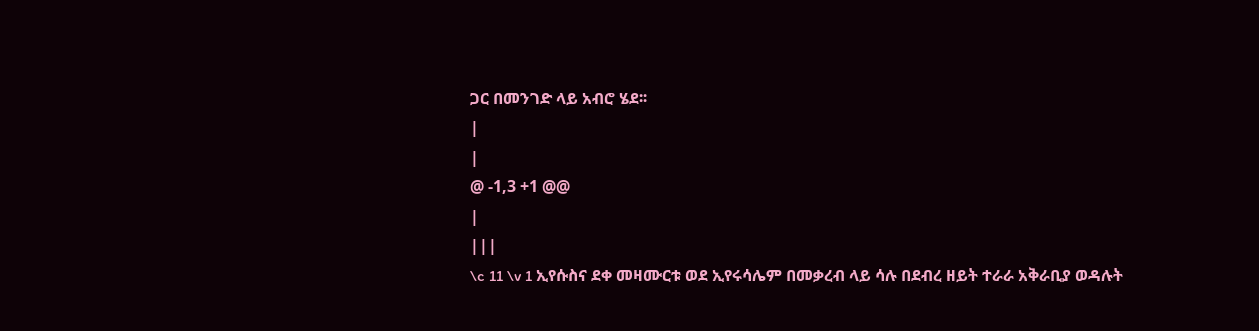ጋር በመንገድ ላይ አብሮ ሄደ፡፡
|
|
@ -1,3 +1 @@
|
|||
\c 11 \v 1 ኢየሱስና ደቀ መዛሙርቱ ወደ ኢየሩሳሌም በመቃረብ ላይ ሳሉ በደብረ ዘይት ተራራ አቅራቢያ ወዳሉት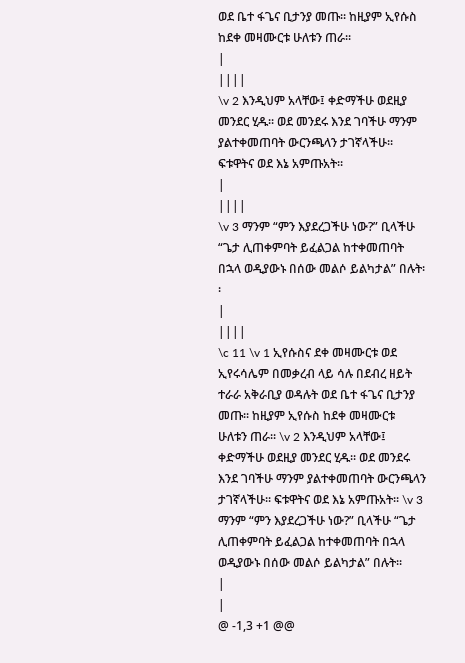ወደ ቤተ ፋጌና ቢታንያ መጡ፡፡ ከዚያም ኢየሱስ ከደቀ መዛሙርቱ ሁለቱን ጠራ፡፡
|
||||
\v 2 እንዲህም አላቸው፤ ቀድማችሁ ወደዚያ መንደር ሂዱ፡፡ ወደ መንደሩ እንደ ገባችሁ ማንም ያልተቀመጠባት ውርንጫላን ታገኛላችሁ፡፡ ፍቱዋትና ወደ እኔ አምጡአት፡፡
|
||||
\v 3 ማንም “ምን እያደረጋችሁ ነው?” ቢላችሁ “ጌታ ሊጠቀምባት ይፈልጋል ከተቀመጠባት በኋላ ወዲያውኑ በሰው መልሶ ይልካታል” በሉት፡፡
|
||||
\c 11 \v 1 ኢየሱስና ደቀ መዛሙርቱ ወደ ኢየሩሳሌም በመቃረብ ላይ ሳሉ በደብረ ዘይት ተራራ አቅራቢያ ወዳሉት ወደ ቤተ ፋጌና ቢታንያ መጡ፡፡ ከዚያም ኢየሱስ ከደቀ መዛሙርቱ ሁለቱን ጠራ፡፡ \v 2 እንዲህም አላቸው፤ ቀድማችሁ ወደዚያ መንደር ሂዱ፡፡ ወደ መንደሩ እንደ ገባችሁ ማንም ያልተቀመጠባት ውርንጫላን ታገኛላችሁ፡፡ ፍቱዋትና ወደ እኔ አምጡአት፡፡ \v 3 ማንም “ምን እያደረጋችሁ ነው?” ቢላችሁ “ጌታ ሊጠቀምባት ይፈልጋል ከተቀመጠባት በኋላ ወዲያውኑ በሰው መልሶ ይልካታል” በሉት፡፡
|
|
@ -1,3 +1 @@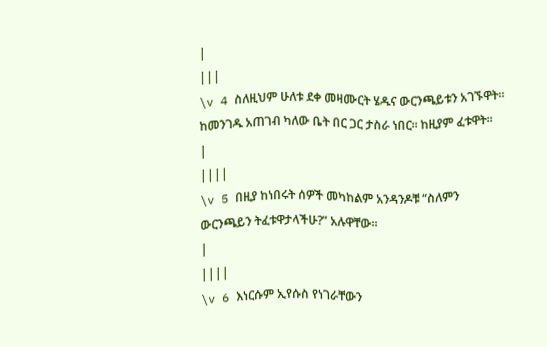|
|||
\v 4 ስለዚህም ሁለቱ ደቀ መዛሙርት ሄዱና ውርንጫይቱን አገኙዋት፡፡ ከመንገዱ አጠገብ ካለው ቤት በር ጋር ታስራ ነበር፡፡ ከዚያም ፈቱዋት፡፡
|
||||
\v 5 በዚያ ከነበሩት ሰዎች መካከልም አንዳንዶቹ “ስለምን ውርንጫይን ትፈቱዋታላችሁ?” አሉዋቸው፡፡
|
||||
\v 6 እነርሱም ኢየሱስ የነገራቸውን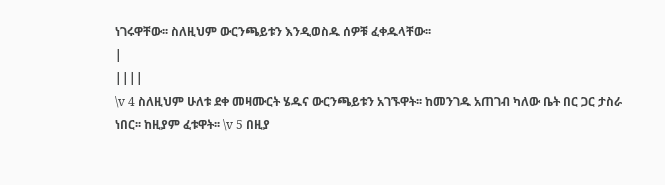ነገሩዋቸው፡፡ ስለዚህም ውርንጫይቱን እንዲወስዱ ሰዎቹ ፈቀዱላቸው፡፡
|
||||
\v 4 ስለዚህም ሁለቱ ደቀ መዛሙርት ሄዱና ውርንጫይቱን አገኙዋት፡፡ ከመንገዱ አጠገብ ካለው ቤት በር ጋር ታስራ ነበር፡፡ ከዚያም ፈቱዋት፡፡ \v 5 በዚያ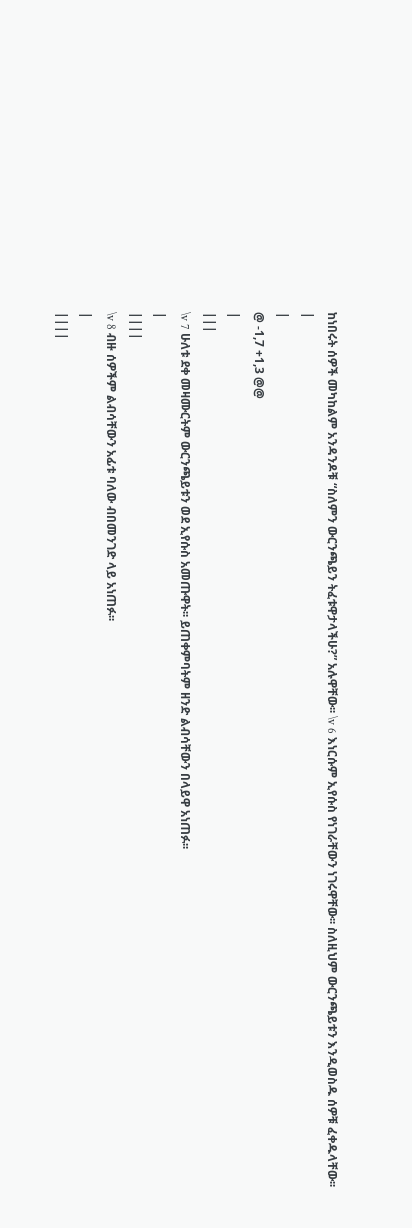ከነበሩት ሰዎች መካከልም አንዳንዶቹ “ስለምን ውርንጫይን ትፈቱዋታላችሁ?” አሉዋቸው፡፡ \v 6 እነርሱም ኢየሱስ የነገራቸውን ነገሩዋቸው፡፡ ስለዚህም ውርንጫይቱን እንዲወስዱ ሰዎቹ ፈቀዱላቸው፡፡
|
|
@ -1,7 +1,3 @@
|
|||
\v 7 ሁለቱ ደቀ መዛሙርትም ውርንጫይቱን ወደ ኢየሱስ አመጡዋት፡፡ ይጠቀምባትም ዘንድ ልብሳቸውን በላይዋ አነጠፉ፡፡
|
||||
\v 8 ብዙ ሰዎችም ልብሳቸውን አፊቱ ባለው ብበመንገድ ላይ አነጠፉ፡፡
|
||||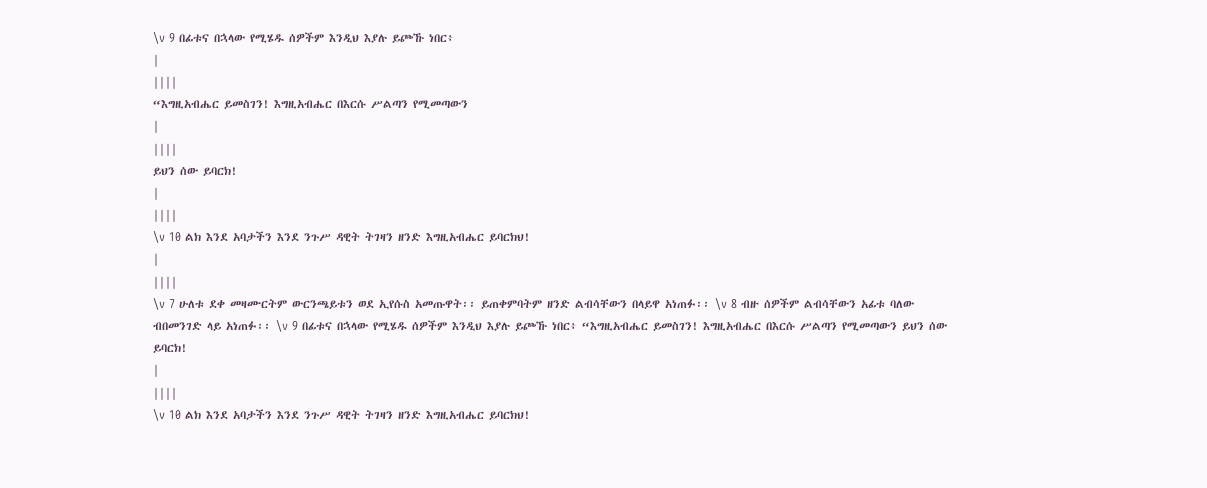\v 9 በፊቱና በኋላው የሚሄዱ ሰዎችም እንዲህ እያሉ ይጮኹ ነበር፥
|
||||
“እግዚአብሔር ይመስገን! እግዚአብሔር በእርሱ ሥልጣን የሚመጣውን
|
||||
ይህን ሰው ይባርክ!
|
||||
\v 10 ልክ እንደ አባታችን እንደ ንጉሥ ዳዊት ትገዛን ዘንድ እግዚአብሔር ይባርክህ!
|
||||
\v 7 ሁለቱ ደቀ መዛሙርትም ውርንጫይቱን ወደ ኢየሱስ አመጡዋት፡፡ ይጠቀምባትም ዘንድ ልብሳቸውን በላይዋ አነጠፉ፡፡ \v 8 ብዙ ሰዎችም ልብሳቸውን አፊቱ ባለው ብበመንገድ ላይ አነጠፉ፡፡ \v 9 በፊቱና በኋላው የሚሄዱ ሰዎችም እንዲህ እያሉ ይጮኹ ነበር፥ “እግዚአብሔር ይመስገን! እግዚአብሔር በእርሱ ሥልጣን የሚመጣውን ይህን ሰው ይባርክ!
|
||||
\v 10 ልክ እንደ አባታችን እንደ ንጉሥ ዳዊት ትገዛን ዘንድ እግዚአብሔር ይባርክህ!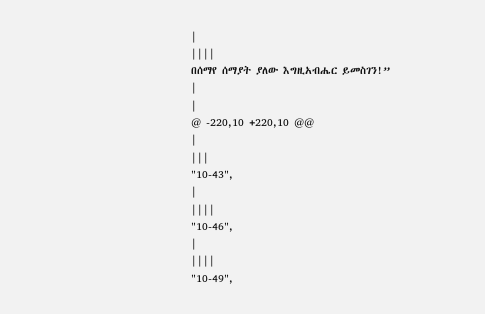|
||||
በሰማየ ሰማያት ያለው እግዚአብሔር ይመስገን!”
|
|
@ -220,10 +220,10 @@
|
|||
"10-43",
|
||||
"10-46",
|
||||
"10-49",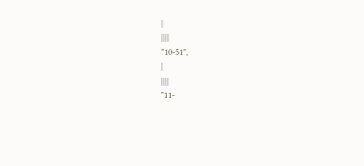|
||||
"10-51",
|
||||
"11-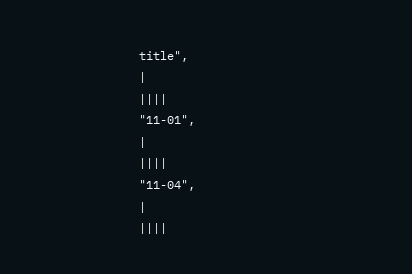title",
|
||||
"11-01",
|
||||
"11-04",
|
||||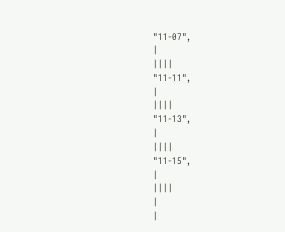"11-07",
|
||||
"11-11",
|
||||
"11-13",
|
||||
"11-15",
|
||||
|
|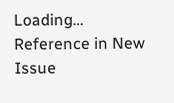Loading…
Reference in New Issue